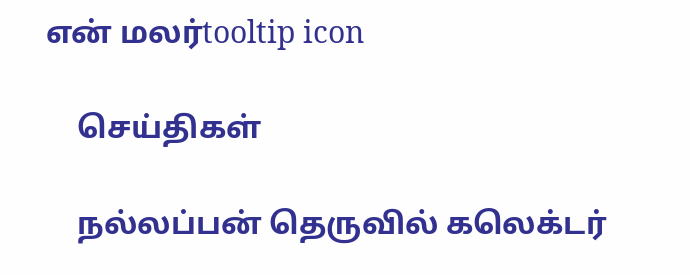என் மலர்tooltip icon

    செய்திகள்

    நல்லப்பன் தெருவில் கலெக்டர்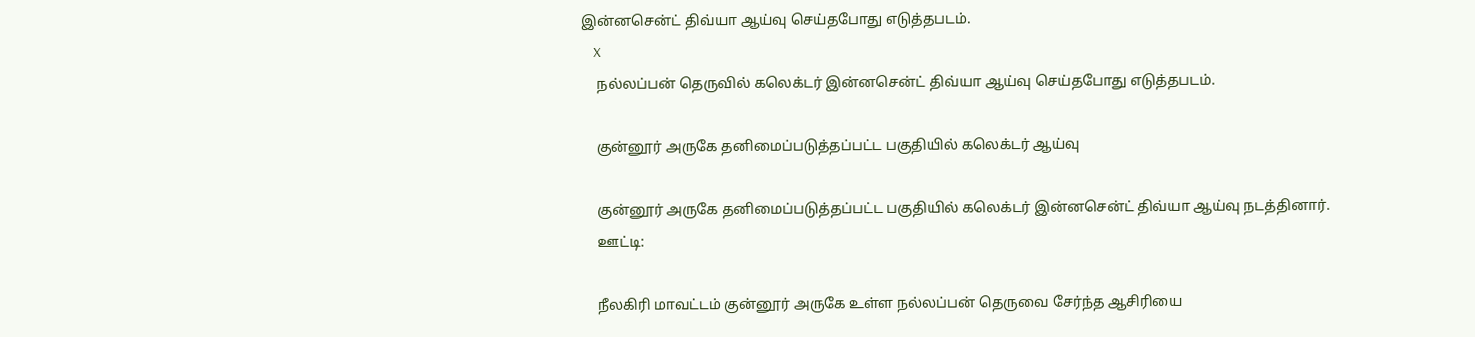இன்னசென்ட் திவ்யா ஆய்வு செய்தபோது எடுத்தபடம்.
    X
    நல்லப்பன் தெருவில் கலெக்டர் இன்னசென்ட் திவ்யா ஆய்வு செய்தபோது எடுத்தபடம்.

    குன்னூர் அருகே தனிமைப்படுத்தப்பட்ட பகுதியில் கலெக்டர் ஆய்வு

    குன்னூர் அருகே தனிமைப்படுத்தப்பட்ட பகுதியில் கலெக்டர் இன்னசென்ட் திவ்யா ஆய்வு நடத்தினார்.
    ஊட்டி:

    நீலகிரி மாவட்டம் குன்னூர் அருகே உள்ள நல்லப்பன் தெருவை சேர்ந்த ஆசிரியை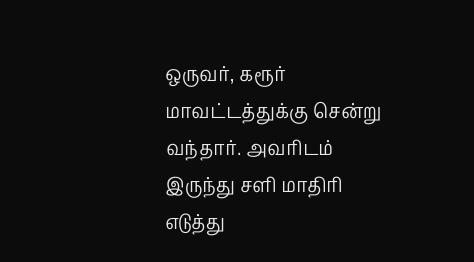ஒருவர், கரூர் மாவட்டத்துக்கு சென்று வந்தார். அவரிடம் இருந்து சளி மாதிரி எடுத்து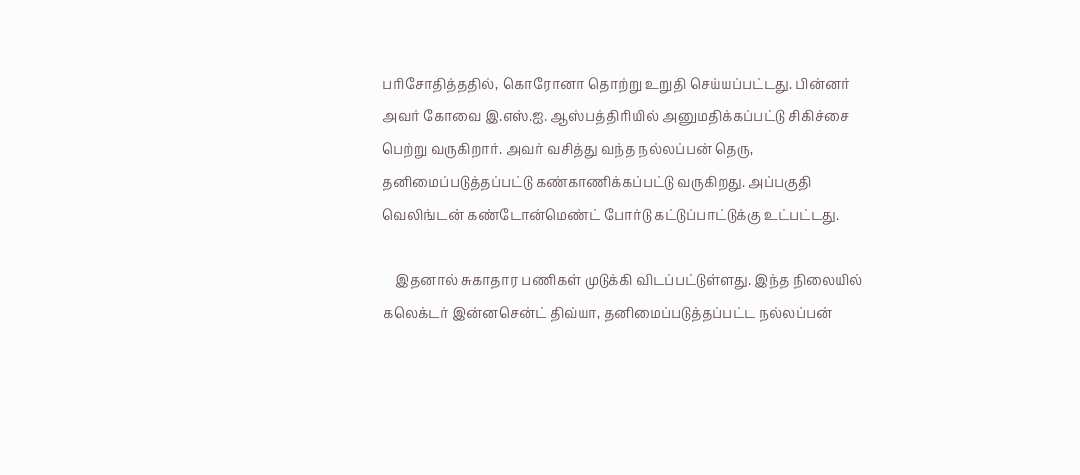பரிசோதித்ததில், கொரோனா தொற்று உறுதி செய்யப்பட்டது. பின்னர் அவர் கோவை இ.எஸ்.ஐ. ஆஸ்பத்திரியில் அனுமதிக்கப்பட்டு சிகிச்சை பெற்று வருகிறார். அவர் வசித்து வந்த நல்லப்பன் தெரு, தனிமைப்படுத்தப்பட்டு கண்காணிக்கப்பட்டு வருகிறது. அப்பகுதி வெலிங்டன் கண்டோன்மெண்ட் போர்டு கட்டுப்பாட்டுக்கு உட்பட்டது.

    இதனால் சுகாதார பணிகள் முடுக்கி விடப்பட்டுள்ளது. இந்த நிலையில் கலெக்டர் இன்னசென்ட் திவ்யா, தனிமைப்படுத்தப்பட்ட நல்லப்பன்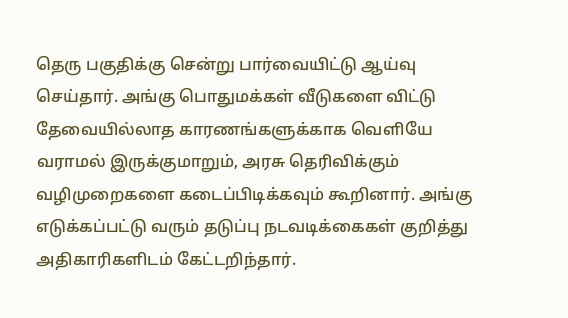தெரு பகுதிக்கு சென்று பார்வையிட்டு ஆய்வு செய்தார். அங்கு பொதுமக்கள் வீடுகளை விட்டு தேவையில்லாத காரணங்களுக்காக வெளியே வராமல் இருக்குமாறும், அரசு தெரிவிக்கும் வழிமுறைகளை கடைப்பிடிக்கவும் கூறினார். அங்கு எடுக்கப்பட்டு வரும் தடுப்பு நடவடிக்கைகள் குறித்து அதிகாரிகளிடம் கேட்டறிந்தார்.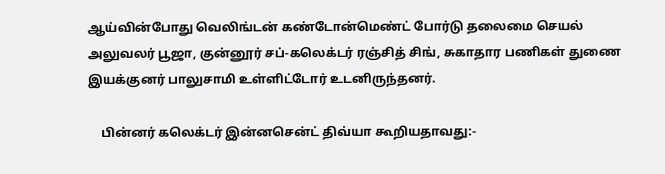ஆய்வின்போது வெலிங்டன் கண்டோன்மெண்ட் போர்டு தலைமை செயல் அலுவலர் பூஜா, குன்னூர் சப்-கலெக்டர் ரஞ்சித் சிங், சுகாதார பணிகள் துணை இயக்குனர் பாலுசாமி உள்ளிட்டோர் உடனிருந்தனர்.

    பின்னர் கலெக்டர் இன்னசென்ட் திவ்யா கூறியதாவது:-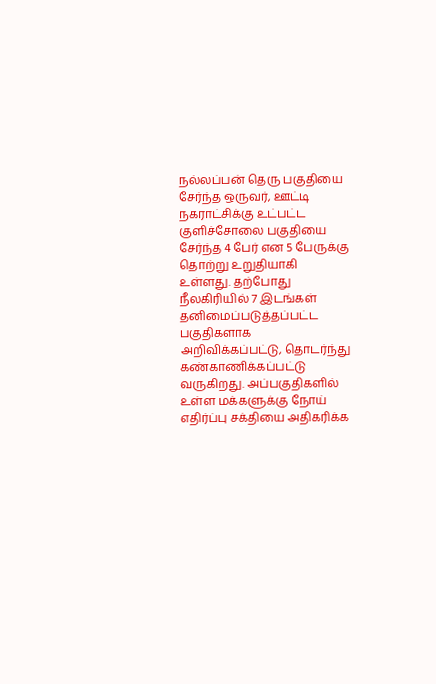நல்லப்பன் தெரு பகுதியை சேர்ந்த ஒருவர், ஊட்டி நகராட்சிக்கு உட்பட்ட குளிச்சோலை பகுதியை சேர்ந்த 4 பேர் என 5 பேருக்கு தொற்று உறுதியாகி உள்ளது. தற்போது நீலகிரியில் 7 இடங்கள் தனிமைப்படுத்தப்பட்ட பகுதிகளாக அறிவிக்கப்பட்டு, தொடர்ந்து கண்காணிக்கப்பட்டு வருகிறது. அப்பகுதிகளில் உள்ள மக்களுக்கு நோய் எதிர்ப்பு சக்தியை அதிகரிக்க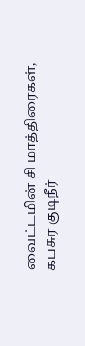வைட்டமின் சி மாத்திரைகள், கபசுர குடிநீர்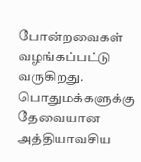போன்றவைகள் வழங்கப்பட்டு வருகிறது. பொதுமக்களுக்கு தேவையான அத்தியாவசிய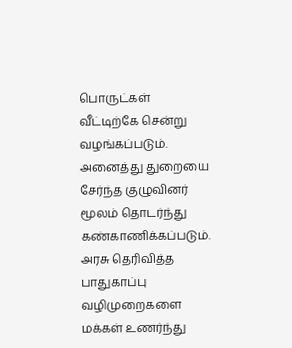பொருட்கள் வீட்டிற்கே சென்று வழங்கப்படும். அனைத்து துறையை சேர்ந்த குழுவினர் மூலம் தொடர்ந்து கண்காணிக்கப்படும். அரசு தெரிவித்த பாதுகாப்பு வழிமுறைகளை மக்கள் உணர்ந்து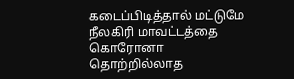கடைப்பிடித்தால் மட்டுமே நீலகிரி மாவட்டத்தை கொரோனா தொற்றில்லாத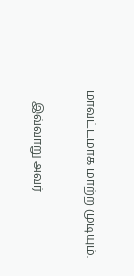மாவட்டமாக மாற்ற முடியும்.

    இவ்வாறு அவர்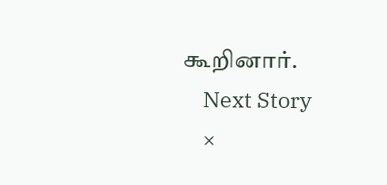கூறினார்.
    Next Story
    ×